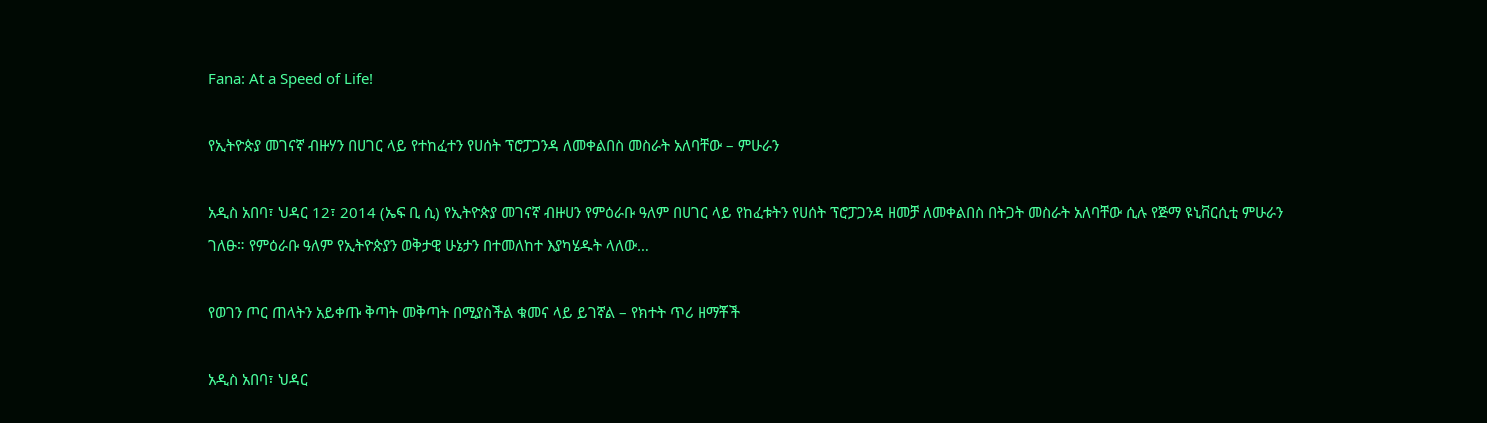Fana: At a Speed of Life!

የኢትዮጵያ መገናኛ ብዙሃን በሀገር ላይ የተከፈተን የሀሰት ፕሮፓጋንዳ ለመቀልበስ መስራት አለባቸው – ምሁራን

አዲስ አበባ፣ ህዳር 12፣ 2014 (ኤፍ ቢ ሲ) የኢትዮጵያ መገናኛ ብዙሀን የምዕራቡ ዓለም በሀገር ላይ የከፈቱትን የሀሰት ፕሮፓጋንዳ ዘመቻ ለመቀልበስ በትጋት መስራት አለባቸው ሲሉ የጅማ ዩኒቨርሲቲ ምሁራን ገለፁ። የምዕራቡ ዓለም የኢትዮጵያን ወቅታዊ ሁኔታን በተመለከተ እያካሄዱት ላለው…

የወገን ጦር ጠላትን አይቀጡ ቅጣት መቅጣት በሚያስችል ቁመና ላይ ይገኛል – የክተት ጥሪ ዘማቾች

አዲስ አበባ፣ ህዳር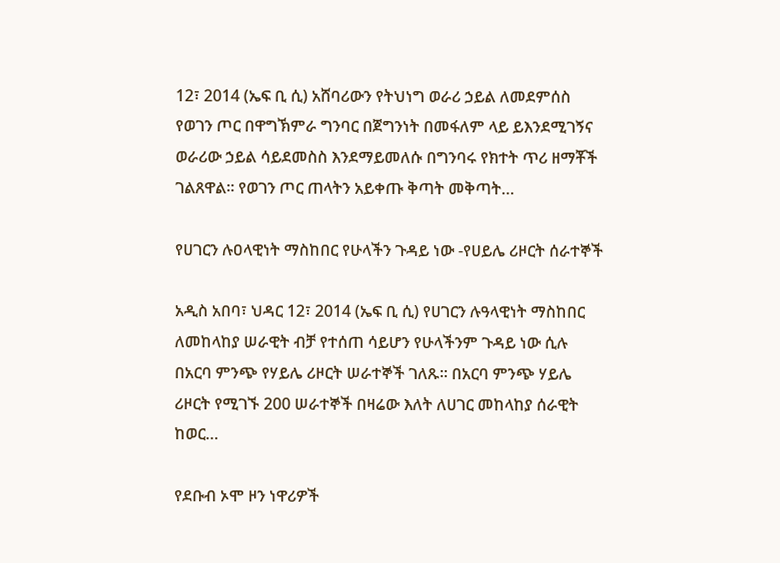12፣ 2014 (ኤፍ ቢ ሲ) አሸባሪውን የትህነግ ወራሪ ኃይል ለመደምሰስ የወገን ጦር በዋግኽምራ ግንባር በጀግንነት በመፋለም ላይ ይእንደሚገኝና ወራሪው ኃይል ሳይደመስስ እንደማይመለሱ በግንባሩ የክተት ጥሪ ዘማቾች ገልጸዋል። የወገን ጦር ጠላትን አይቀጡ ቅጣት መቅጣት…

የሀገርን ሉዐላዊነት ማስከበር የሁላችን ጉዳይ ነው -የሀይሌ ሪዞርት ሰራተኞች

አዲስ አበባ፣ ህዳር 12፣ 2014 (ኤፍ ቢ ሲ) የሀገርን ሉዓላዊነት ማስከበር ለመከላከያ ሠራዊት ብቻ የተሰጠ ሳይሆን የሁላችንም ጉዳይ ነው ሲሉ በአርባ ምንጭ የሃይሌ ሪዞርት ሠራተኞች ገለጹ፡፡ በአርባ ምንጭ ሃይሌ ሪዞርት የሚገኙ 200 ሠራተኞች በዛሬው እለት ለሀገር መከላከያ ሰራዊት ከወር…

የደቡብ ኦሞ ዞን ነዋሪዎች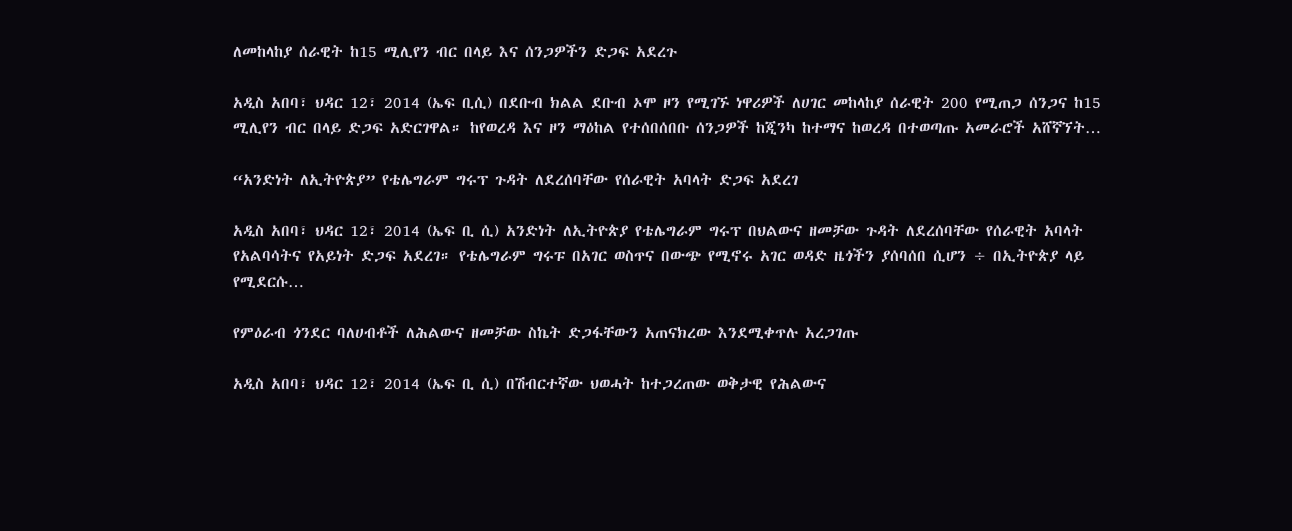ለመከላከያ ሰራዊት ከ15 ሚሊየን ብር በላይ እና ሰንጋዎችን ድጋፍ አደረጉ

አዲስ አበባ፣ ህዳር 12፣ 2014 (ኤፍ ቢሲ) በደቡብ ክልል ደቡብ ኦሞ ዞን የሚገኙ ነዋሪዎች ለሀገር መከላከያ ሰራዊት 200 የሚጠጋ ሰንጋና ከ15 ሚሊየን ብር በላይ ድጋፍ አድርገዋል። ከየወረዳ እና ዞን ማዕከል የተሰበሰበቡ ሰንጋዎች ከጂንካ ከተማና ከወረዳ በተወጣጡ አመራሮች አሸኛኘት…

“አንድነት ለኢትዮጵያ” የቴሌግራም ግሩፕ ጉዳት ለደረሰባቸው የሰራዊት አባላት ድጋፍ አደረገ

አዲስ አበባ፣ ህዳር 12፣ 2014 (ኤፍ ቢ ሲ) አንድነት ለኢትዮጵያ የቴሌግራም ግሩፕ በህልውና ዘመቻው ጉዳት ለደረሰባቸው የሰራዊት አባላት የአልባሳትና የአይነት ድጋፍ አደረገ። የቴሌግራም ግሩፑ በአገር ወስጥና በውጭ የሚኖሩ አገር ወዳድ ዜጎችን ያሰባሰበ ሲሆን ÷ በኢትዮጵያ ላይ የሚደርሱ…

የምዕራብ ጎንደር ባለሀብቶች ለሕልውና ዘመቻው ስኬት ድጋፋቸውን አጠናክረው እንደሚቀጥሉ አረጋገጡ

አዲስ አበባ፣ ህዳር 12፣ 2014 (ኤፍ ቢ ሲ) በሽብርተኛው ህወሓት ከተጋረጠው ወቅታዊ የሕልውና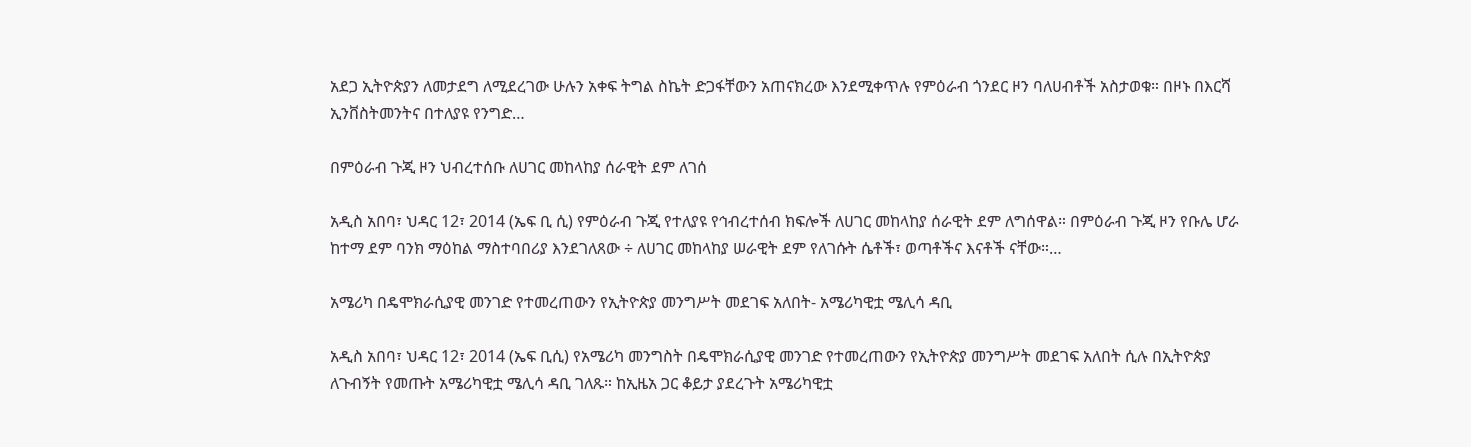አደጋ ኢትዮጵያን ለመታደግ ለሚደረገው ሁሉን አቀፍ ትግል ስኬት ድጋፋቸውን አጠናክረው እንደሚቀጥሉ የምዕራብ ጎንደር ዞን ባለሀብቶች አስታወቁ። በዞኑ በእርሻ ኢንቨስትመንትና በተለያዩ የንግድ…

በምዕራብ ጉጂ ዞን ህብረተሰቡ ለሀገር መከላከያ ሰራዊት ደም ለገሰ

አዲስ አበባ፣ ህዳር 12፣ 2014 (ኤፍ ቢ ሲ) የምዕራብ ጉጂ የተለያዩ የኅብረተሰብ ክፍሎች ለሀገር መከላከያ ሰራዊት ደም ለግሰዋል። በምዕራብ ጉጂ ዞን የቡሌ ሆራ ከተማ ደም ባንክ ማዕከል ማስተባበሪያ እንደገለጸው ÷ ለሀገር መከላከያ ሠራዊት ደም የለገሱት ሴቶች፣ ወጣቶችና እናቶች ናቸው።…

አሜሪካ በዴሞክራሲያዊ መንገድ የተመረጠውን የኢትዮጵያ መንግሥት መደገፍ አለበት- አሜሪካዊቷ ሜሊሳ ዳቢ

አዲስ አበባ፣ ህዳር 12፣ 2014 (ኤፍ ቢሲ) የአሜሪካ መንግስት በዴሞክራሲያዊ መንገድ የተመረጠውን የኢትዮጵያ መንግሥት መደገፍ አለበት ሲሉ በኢትዮጵያ ለጉብኝት የመጡት አሜሪካዊቷ ሜሊሳ ዳቢ ገለጹ። ከኢዜአ ጋር ቆይታ ያደረጉት አሜሪካዊቷ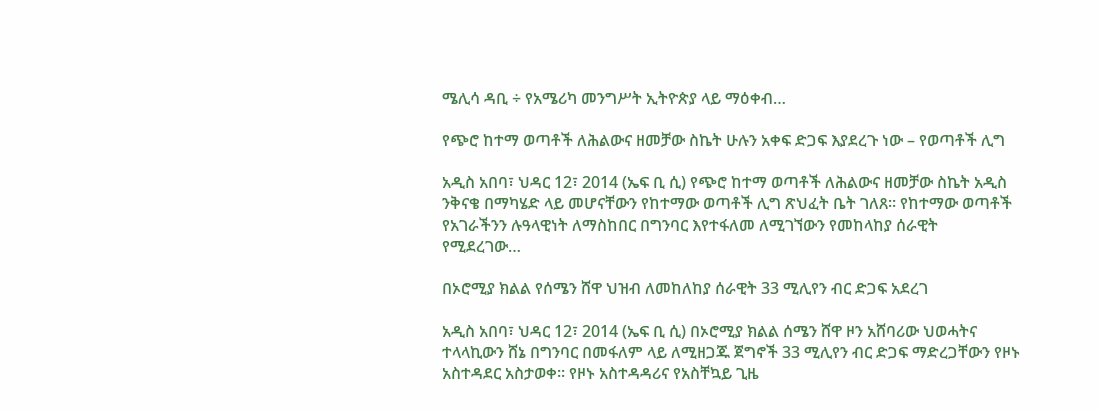ሜሊሳ ዳቢ ÷ የአሜሪካ መንግሥት ኢትዮጵያ ላይ ማዕቀብ…

የጭሮ ከተማ ወጣቶች ለሕልውና ዘመቻው ስኬት ሁሉን አቀፍ ድጋፍ እያደረጉ ነው – የወጣቶች ሊግ

አዲስ አበባ፣ ህዳር 12፣ 2014 (ኤፍ ቢ ሲ) የጭሮ ከተማ ወጣቶች ለሕልውና ዘመቻው ስኬት አዲስ ንቅናቄ በማካሄድ ላይ መሆናቸውን የከተማው ወጣቶች ሊግ ጽህፈት ቤት ገለጸ፡፡ የከተማው ወጣቶች የአገራችንን ሉዓላዊነት ለማስከበር በግንባር እየተፋለመ ለሚገኘውን የመከላከያ ሰራዊት የሚደረገው…

በኦሮሚያ ክልል የሰሜን ሸዋ ህዝብ ለመከለከያ ሰራዊት 33 ሚሊየን ብር ድጋፍ አደረገ

አዲስ አበባ፣ ህዳር 12፣ 2014 (ኤፍ ቢ ሲ) በኦሮሚያ ክልል ሰሜን ሸዋ ዞን አሸባሪው ህወሓትና ተላላኪውን ሸኔ በግንባር በመፋለም ላይ ለሚዘጋጁ ጀግኖች 33 ሚሊየን ብር ድጋፍ ማድረጋቸውን የዞኑ አስተዳደር አስታወቀ፡፡ የዞኑ አስተዳዳሪና የአስቸኳይ ጊዜ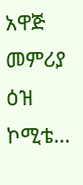አዋጅ መምሪያ ዕዝ ኮሚቴ…